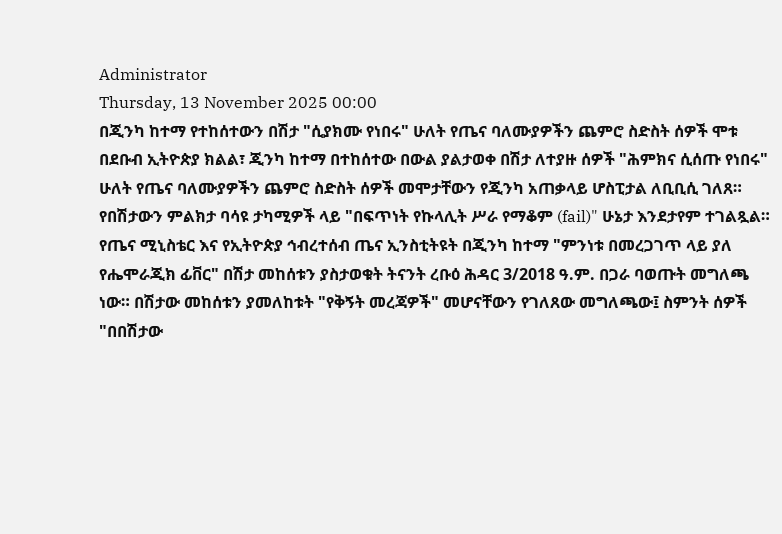Administrator
Thursday, 13 November 2025 00:00
በጂንካ ከተማ የተከሰተውን በሽታ "ሲያክሙ የነበሩ" ሁለት የጤና ባለሙያዎችን ጨምሮ ስድስት ሰዎች ሞቱ
በደቡብ ኢትዮጵያ ክልል፣ ጂንካ ከተማ በተከሰተው በውል ያልታወቀ በሽታ ለተያዙ ሰዎች "ሕምክና ሲሰጡ የነበሩ" ሁለት የጤና ባለሙያዎችን ጨምሮ ስድስት ሰዎች መሞታቸውን የጂንካ አጠቃላይ ሆስፒታል ለቢቢሲ ገለጸ። የበሽታውን ምልክታ ባሳዩ ታካሚዎች ላይ "በፍጥነት የኩላሊት ሥራ የማቆም (fail)" ሁኔታ እንደታየም ተገልጿል።
የጤና ሚኒስቴር እና የኢትዮጵያ ኅብረተሰብ ጤና ኢንስቲትዩት በጂንካ ከተማ "ምንነቱ በመረጋገጥ ላይ ያለ የሔሞራጂክ ፊቨር" በሽታ መከሰቱን ያስታወቁት ትናንት ረቡዕ ሕዳር 3/2018 ዓ.ም. በጋራ ባወጡት መግለጫ ነው። በሽታው መከሰቱን ያመለከቱት "የቅኝት መረጃዎች" መሆናቸውን የገለጸው መግለጫው፤ ስምንት ሰዎች "በበሽታው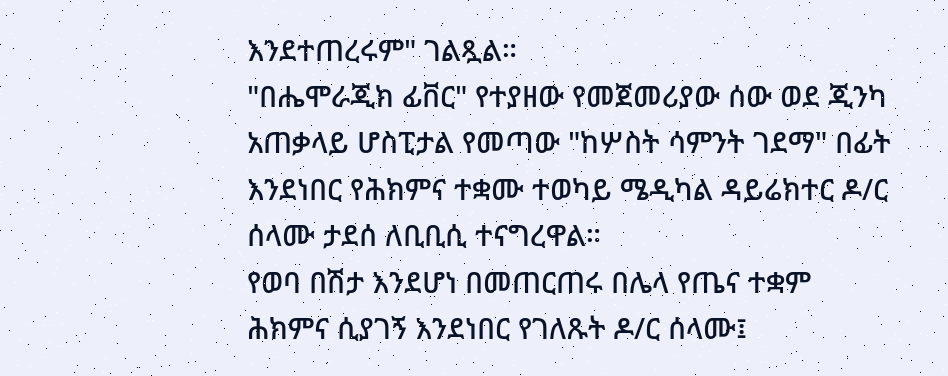እንደተጠረሩም" ገልጿል።
"በሔሞራጂክ ፊቨር" የተያዘው የመጀመሪያው ሰው ወደ ጂንካ አጠቃላይ ሆስፒታል የመጣው "ከሦስት ሳምንት ገደማ" በፊት እንደነበር የሕክምና ተቋሙ ተወካይ ሜዲካል ዳይሬክተር ዶ/ር ሰላሙ ታደሰ ለቢቢሲ ተናግረዋል።
የወባ በሽታ እንደሆነ በመጠርጠሩ በሌላ የጤና ተቋም ሕክምና ሲያገኝ እንደነበር የገለጹት ዶ/ር ሰላሙ፤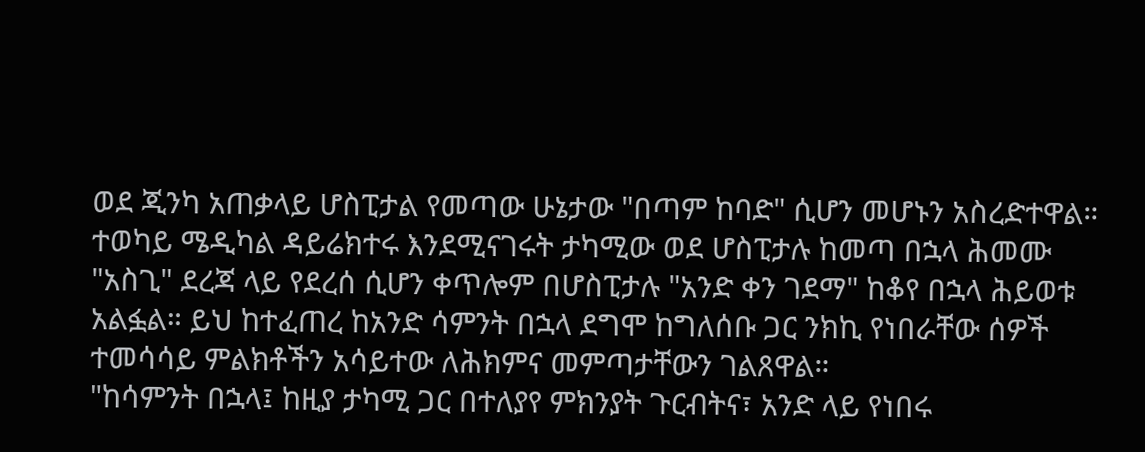ወደ ጂንካ አጠቃላይ ሆስፒታል የመጣው ሁኔታው "በጣም ከባድ" ሲሆን መሆኑን አስረድተዋል።
ተወካይ ሜዲካል ዳይሬክተሩ እንደሚናገሩት ታካሚው ወደ ሆስፒታሉ ከመጣ በኋላ ሕመሙ "አስጊ" ደረጃ ላይ የደረሰ ሲሆን ቀጥሎም በሆስፒታሉ "አንድ ቀን ገደማ" ከቆየ በኋላ ሕይወቱ አልፏል። ይህ ከተፈጠረ ከአንድ ሳምንት በኋላ ደግሞ ከግለሰቡ ጋር ንክኪ የነበራቸው ሰዎች ተመሳሳይ ምልክቶችን አሳይተው ለሕክምና መምጣታቸውን ገልጸዋል።
"ከሳምንት በኋላ፤ ከዚያ ታካሚ ጋር በተለያየ ምክንያት ጉርብትና፣ አንድ ላይ የነበሩ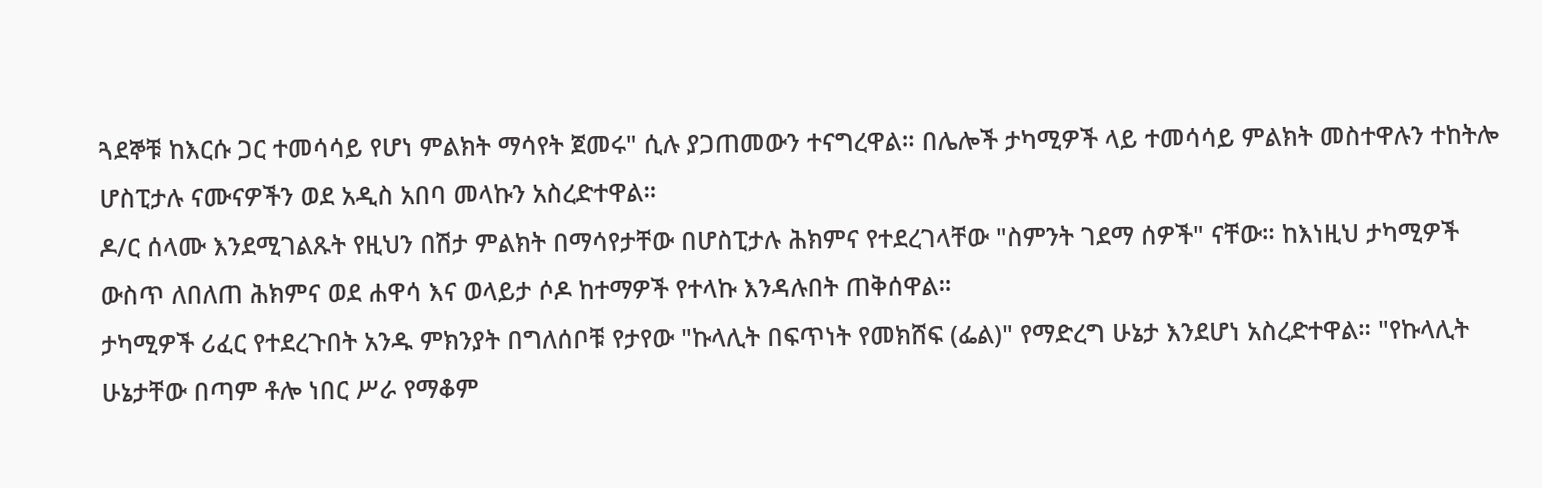ጓደኞቹ ከእርሱ ጋር ተመሳሳይ የሆነ ምልክት ማሳየት ጀመሩ" ሲሉ ያጋጠመውን ተናግረዋል። በሌሎች ታካሚዎች ላይ ተመሳሳይ ምልክት መስተዋሉን ተከትሎ ሆስፒታሉ ናሙናዎችን ወደ አዲስ አበባ መላኩን አስረድተዋል።
ዶ/ር ሰላሙ እንደሚገልጹት የዚህን በሽታ ምልክት በማሳየታቸው በሆስፒታሉ ሕክምና የተደረገላቸው "ስምንት ገደማ ሰዎች" ናቸው። ከእነዚህ ታካሚዎች ውስጥ ለበለጠ ሕክምና ወደ ሐዋሳ እና ወላይታ ሶዶ ከተማዎች የተላኩ እንዳሉበት ጠቅሰዋል።
ታካሚዎች ሪፈር የተደረጉበት አንዱ ምክንያት በግለሰቦቹ የታየው "ኩላሊት በፍጥነት የመክሸፍ (ፌል)" የማድረግ ሁኔታ እንደሆነ አስረድተዋል። "የኩላሊት ሁኔታቸው በጣም ቶሎ ነበር ሥራ የማቆም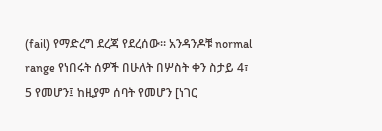(fail) የማድረግ ደረጃ የደረሰው። አንዳንዶቹ normal range የነበሩት ሰዎች በሁለት በሦስት ቀን ስታይ 4፣ 5 የመሆን፤ ከዚያም ሰባት የመሆን [ነገር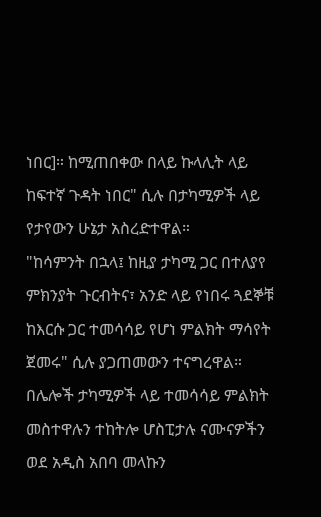ነበር]። ከሚጠበቀው በላይ ኩላሊት ላይ ከፍተኛ ጉዳት ነበር" ሲሉ በታካሚዎች ላይ የታየውን ሁኔታ አስረድተዋል።
"ከሳምንት በኋላ፤ ከዚያ ታካሚ ጋር በተለያየ ምክንያት ጉርብትና፣ አንድ ላይ የነበሩ ጓደኞቹ ከእርሱ ጋር ተመሳሳይ የሆነ ምልክት ማሳየት ጀመሩ" ሲሉ ያጋጠመውን ተናግረዋል። በሌሎች ታካሚዎች ላይ ተመሳሳይ ምልክት መስተዋሉን ተከትሎ ሆስፒታሉ ናሙናዎችን ወደ አዲስ አበባ መላኩን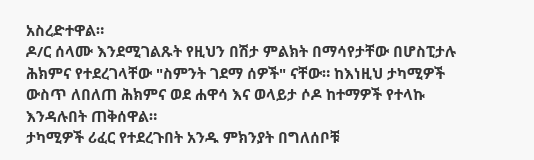አስረድተዋል።
ዶ/ር ሰላሙ እንደሚገልጹት የዚህን በሽታ ምልክት በማሳየታቸው በሆስፒታሉ ሕክምና የተደረገላቸው "ስምንት ገደማ ሰዎች" ናቸው። ከእነዚህ ታካሚዎች ውስጥ ለበለጠ ሕክምና ወደ ሐዋሳ እና ወላይታ ሶዶ ከተማዎች የተላኩ እንዳሉበት ጠቅሰዋል።
ታካሚዎች ሪፈር የተደረጉበት አንዱ ምክንያት በግለሰቦቹ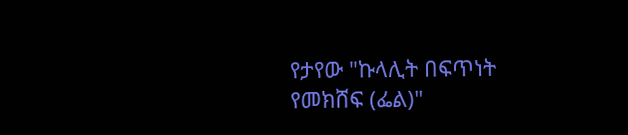የታየው "ኩላሊት በፍጥነት የመክሸፍ (ፌል)"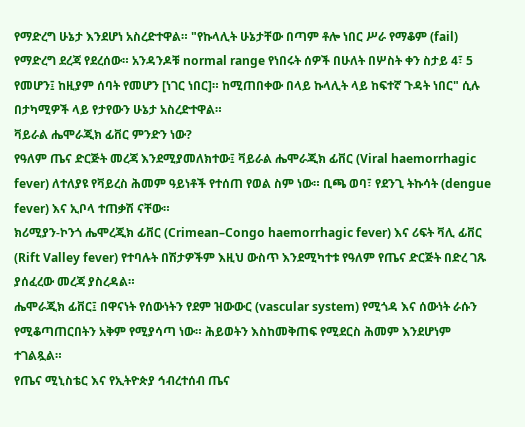የማድረግ ሁኔታ እንደሆነ አስረድተዋል። "የኩላሊት ሁኔታቸው በጣም ቶሎ ነበር ሥራ የማቆም (fail) የማድረግ ደረጃ የደረሰው። አንዳንዶቹ normal range የነበሩት ሰዎች በሁለት በሦስት ቀን ስታይ 4፣ 5 የመሆን፤ ከዚያም ሰባት የመሆን [ነገር ነበር]። ከሚጠበቀው በላይ ኩላሊት ላይ ከፍተኛ ጉዳት ነበር" ሲሉ በታካሚዎች ላይ የታየውን ሁኔታ አስረድተዋል።
ቫይራል ሔሞራጂክ ፊቨር ምንድን ነው?
የዓለም ጤና ድርጅት መረጃ እንደሚያመለክተው፤ ቫይራል ሔሞራጂክ ፊቨር (Viral haemorrhagic fever) ለተለያዩ የቫይረስ ሕመም ዓይነቶች የተሰጠ የወል ስም ነው። ቢጫ ወባ፣ የደንጊ ትኩሳት (dengue fever) እና ኢቦላ ተጠቃሽ ናቸው።
ክሪሚያን-ኮንጎ ሔሞረጂክ ፊቨር (Crimean–Congo haemorrhagic fever) እና ሪፍት ቫሊ ፊቨር (Rift Valley fever) የተባሉት በሽታዎችም እዚህ ውስጥ እንደሚካተቱ የዓለም የጤና ድርጅት በድረ ገጹ ያሰፈረው መረጃ ያስረዳል።
ሔሞራጂክ ፊቨር፤ በዋናነት የሰውነትን የደም ዝውውር (vascular system) የሚጎዳ እና ሰውነት ራሱን የሚቆጣጠርበትን አቅም የሚያሳጣ ነው። ሕይወትን እስከመቅጠፍ የሚደርስ ሕመም እንደሆነም ተገልጿል።
የጤና ሚኒስቴር እና የኢትዮጵያ ኅብረተሰብ ጤና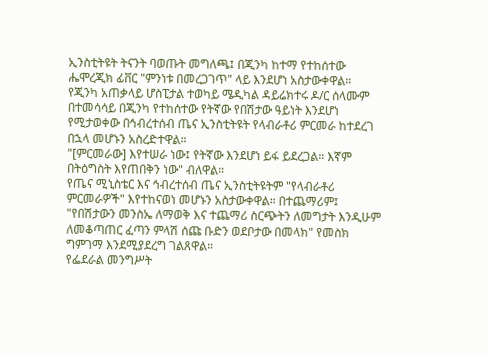ኢንስቲትዩት ትናንት ባወጡት መግለጫ፤ በጂንካ ከተማ የተከሰተው ሔሞረጂክ ፊቨር "ምንነቱ በመረጋገጥ" ላይ እንደሆነ አስታውቀዋል።
የጂንካ አጠቃላይ ሆስፒታል ተወካይ ሜዲካል ዳይሬክተሩ ዶ/ር ሰላሙም በተመሳሳይ በጂንካ የተከሰተው የትኛው የበሽታው ዓይነት እንደሆነ የሚታወቀው በኅብረተሰብ ጤና ኢንስቲትዩት የላብራቶሪ ምርመራ ከተደረገ በኋላ መሆኑን አስረድተዋል።
"[ምርመራው] እየተሠራ ነው፤ የትኛው እንደሆነ ይፋ ይደረጋል። እኛም በትዕግስት እየጠበቅን ነው" ብለዋል።
የጤና ሚኒስቴር እና ኅብረተሰብ ጤና ኢንስቲትዩትም "የላብራቶሪ ምርመራዎች" እየተከናወነ መሆኑን አስታውቀዋል። በተጨማሪም፤ "የበሽታውን መንስኤ ለማወቅ እና ተጨማሪ ስርጭትን ለመግታት እንዲሁም ለመቆጣጠር ፈጣን ምላሽ ሰጩ ቡድን ወደቦታው በመላክ" የመስክ ግምገማ እንደሚያደረግ ገልጸዋል።
የፌደራል መንግሥት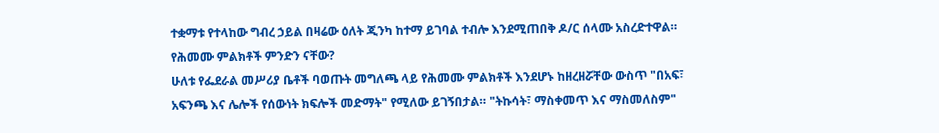ተቋማቱ የተላከው ግብረ ኃይል በዛሬው ዕለት ጂንካ ከተማ ይገባል ተብሎ እንደሚጠበቅ ዶ/ር ሰላሙ አስረድተዋል።
የሕመሙ ምልክቶች ምንድን ናቸው?
ሁለቱ የፌደራል መሥሪያ ቤቶች ባወጡት መግለጫ ላይ የሕመሙ ምልክቶች እንደሆኑ ከዘረዘሯቸው ውስጥ "በአፍ፣ አፍንጫ እና ሌሎች የሰውነት ክፍሎች መድማት" የሚለው ይገኝበታል። "ትኩሳት፣ ማስቀመጥ እና ማስመለስም"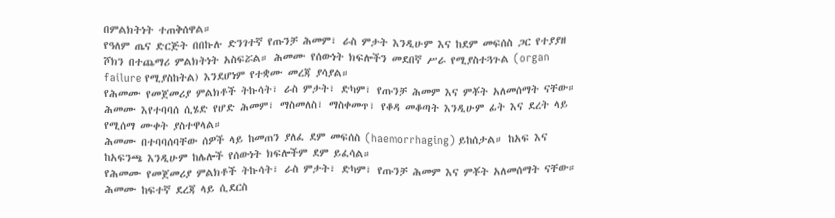በምልክትነት ተጠቅሰዋል።
የዓለም ጤና ድርጅት በበኩሉ ድንገተኛ የጡንቻ ሕመም፣ ራስ ምታት እንዲሁም እና ከደም መፍሰስ ጋር የተያያዘ ሾክን በተጨማሪ ምልክትነት አስፍሯል። ሕመሙ የሰውነት ክፍሎችን መደበኛ ሥራ የሚያስተጓጉል (organ failure የሚያስከትል) እንደሆነም የተቋሙ መረጃ ያሳያል።
የሕመሙ የመጀመሪያ ምልክቶች ትኩሳት፣ ራስ ምታት፣ ድካም፣ የጡንቻ ሕመም እና ምቾት አለመሰማት ናቸው። ሕመሙ እየተባባሰ ሲሄድ የሆድ ሕመም፣ ማስመለስ፣ ማስቀመጥ፣ የቆዳ መቆጣት እንዲሁም ፊት እና ደረት ላይ የሚሰማ ሙቀት ያስተዋላል።
ሕመሙ በተባባሰባቸው ሰዎች ላይ ከመጠን ያለፈ ደም መፍሰስ (haemorrhaging) ይከሰታል። ከአፍ እና ከአፍንጫ እንዲሁም ከሌሎች የሰውነት ክፍሎችም ደም ይፈሳል።
የሕመሙ የመጀመሪያ ምልክቶች ትኩሳት፣ ራስ ምታት፣ ድካም፣ የጡንቻ ሕመም እና ምቾት አለመሰማት ናቸው።
ሕመሙ ከፍተኛ ደረጃ ላይ ሲደርስ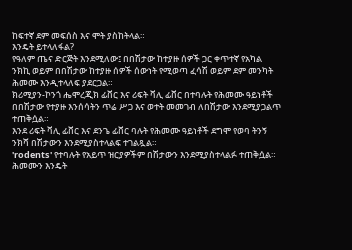ከፍተኛ ደም መፍሰስ እና ሞት ያስከትላል።
እንዴት ይተላለፋል?
የዓለም ጤና ድርጅት እንደሚለው፤ በበሽታው ከተያዙ ሰዎች ጋር ቀጥተኛ የአካል ንክኪ ወይም በበሽታው ከተያዙ ሰዎች ሰውነት የሚወጣ ፈሳሽ ወይም ደም መንካት ሕመሙ እንዲተላለፍ ያደርጋል።
ክሪሚያን-ኮንጎ ሔሞረጂክ ፊቨር እና ሪፍት ቫሊ ፊቨር በተባሉት የሕመሙ ዓይነቶች በበሽታው የተያዙ እንሰሳትን ጥሬ ሥጋ እና ወተት መመገብ ለበሽታው እንደሚያጋልጥ ተጠቅሷል።
እንደ ሪፍት ቫሊ ፊቨር እና ደንጌ ፊቨር ባሉት የሕመሙ ዓይነቶች ደግሞ የወባ ትንኝ ንክሻ በሽታውን እንደሚያስተላልፍ ተገልጿል።
'rodents' የተባሉት የአይጥ ዝርያዎችም በሽታውን እንደሚያስተላልፉ ተጠቅሷል።
ሕመሙን እንዴት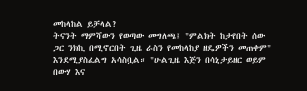መከላከል ይቻላል?
ትናንት ማምሻውን የወጣው መግለጫ፤ "ምልክት ከታየበት ሰው ጋር ንክኪ በሚኖርበት ጊዜ ራስን የመከላከያ ዘዴዎችን መጠቀም" እንደሚያስፈልግ አሳስቧል። "ሁልጊዜ እጅን በሳኒታይዘር ወይም በውሃ እና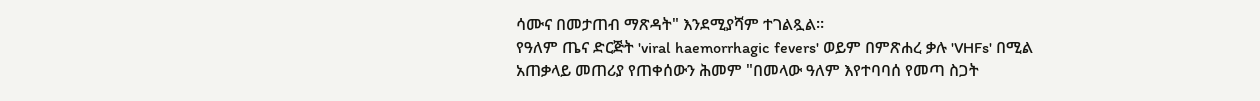ሳሙና በመታጠብ ማጽዳት" እንደሚያሻም ተገልጿል።
የዓለም ጤና ድርጅት 'viral haemorrhagic fevers' ወይም በምጽሐረ ቃሉ 'VHFs' በሚል አጠቃላይ መጠሪያ የጠቀሰውን ሕመም "በመላው ዓለም እየተባባሰ የመጣ ስጋት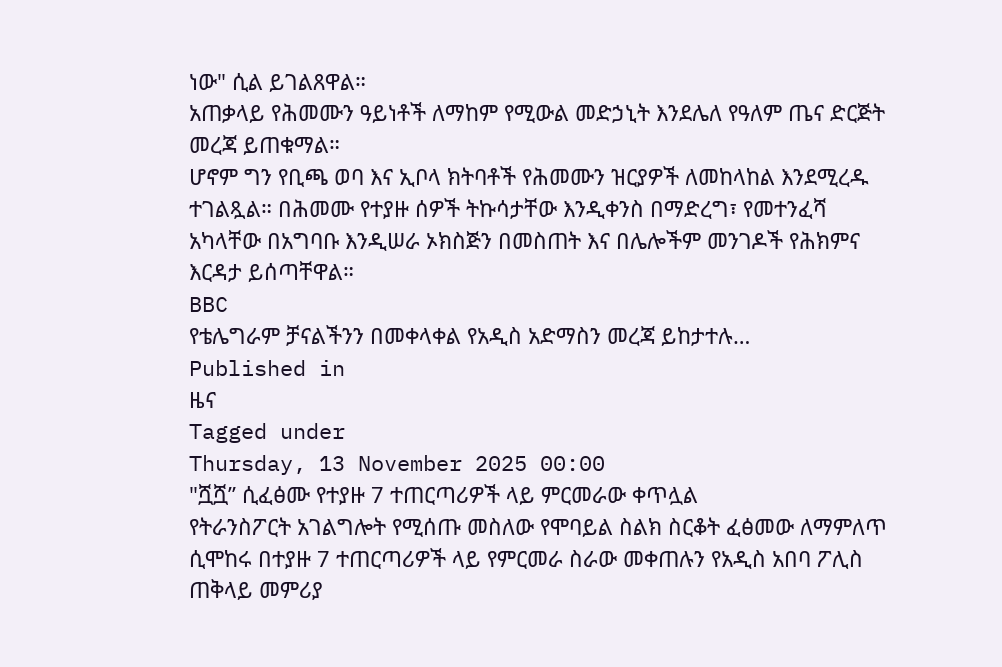ነው" ሲል ይገልጸዋል።
አጠቃላይ የሕመሙን ዓይነቶች ለማከም የሚውል መድኃኒት እንደሌለ የዓለም ጤና ድርጅት መረጃ ይጠቁማል።
ሆኖም ግን የቢጫ ወባ እና ኢቦላ ክትባቶች የሕመሙን ዝርያዎች ለመከላከል እንደሚረዱ ተገልጿል። በሕመሙ የተያዙ ሰዎች ትኩሳታቸው እንዲቀንስ በማድረግ፣ የመተንፈሻ አካላቸው በአግባቡ እንዲሠራ ኦክስጅን በመስጠት እና በሌሎችም መንገዶች የሕክምና እርዳታ ይሰጣቸዋል።
BBC
የቴሌግራም ቻናልችንን በመቀላቀል የአዲስ አድማስን መረጃ ይከታተሉ…
Published in
ዜና
Tagged under
Thursday, 13 November 2025 00:00
"ሿሿ” ሲፈፅሙ የተያዙ 7 ተጠርጣሪዎች ላይ ምርመራው ቀጥሏል
የትራንስፖርት አገልግሎት የሚሰጡ መስለው የሞባይል ስልክ ስርቆት ፈፅመው ለማምለጥ ሲሞከሩ በተያዙ 7 ተጠርጣሪዎች ላይ የምርመራ ስራው መቀጠሉን የአዲስ አበባ ፖሊስ ጠቅላይ መምሪያ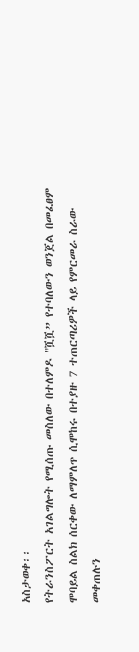አስታወቀ፡፡
የትራንስፖርት አገልግሎት የሚሰጡ መስለው በተለምዶ "ሿሿ” የተባለውን ወንጀል በመፈፀም ሞባይል ስልክ ሰርቀው ለማምለጥ ሲሞከሩ በተያዙ 7 ተጠርጣሪዎች ላይ የምርመራ ስራው መቀጠሉን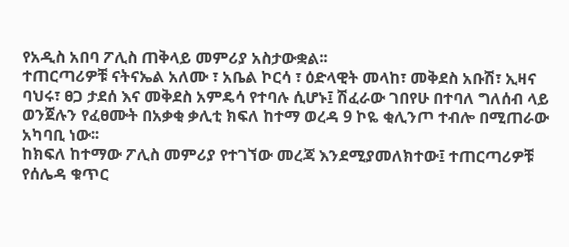የአዲስ አበባ ፖሊስ ጠቅላይ መምሪያ አስታውቋል፡፡
ተጠርጣሪዎቹ ናትናኤል አለሙ ፣ አቤል ኮርሳ ፣ ዕድላዊት መላከ፣ መቅደስ አቡሽ፣ ኢዛና ባህሩ፣ ፀጋ ታደሰ እና መቅደስ አምዴሳ የተባሉ ሲሆኑ፤ ሽፈራው ገበየሁ በተባለ ግለሰብ ላይ ወንጀሉን የፈፀሙት በአቃቂ ቃሊቲ ክፍለ ከተማ ወረዳ 9 ኮዬ ቂሊንጦ ተብሎ በሚጠራው አካባቢ ነው፡፡
ከክፍለ ከተማው ፖሊስ መምሪያ የተገኘው መረጃ እንደሚያመለክተው፤ ተጠርጣሪዎቹ የሰሌዳ ቁጥር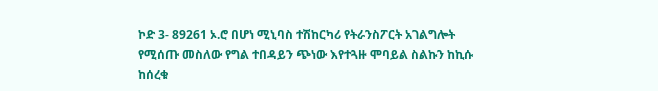ኮድ 3- 89261 ኦ.ሮ በሆነ ሚኒባስ ተሽከርካሪ የትራንስፖርት አገልግሎት የሚሰጡ መስለው የግል ተበዳይን ጭነው እየተጓዙ ሞባይል ስልኩን ከኪሱ ከሰረቁ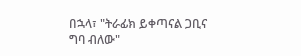በኋላ፣ "ትራፊክ ይቀጣናል ጋቢና ግባ ብለው"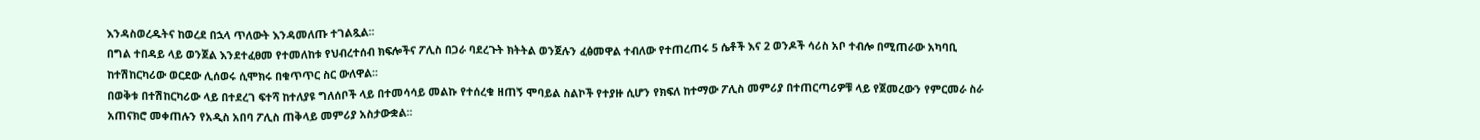እንዳስወረዱትና ከወረደ በኋላ ጥለውት እንዳመለጡ ተገልጿል፡፡
በግል ተበዳይ ላይ ወንጀል እንደተፈፀመ የተመለከቱ የህብረተሰብ ክፍሎችና ፖሊስ በጋራ ባደረጉት ክትትል ወንጀሉን ፈፅመዋል ተብለው የተጠረጠሩ 5 ሴቶች እና 2 ወንዶች ሳሪስ አቦ ተብሎ በሚጠራው አካባቢ ከተሽከርካሪው ወርደው ሊሰወሩ ሲሞክሩ በቁጥጥር ስር ውለዋል፡፡
በወቅቱ በተሽከርካሪው ላይ በተደረገ ፍተሻ ከተለያዩ ግለሰቦች ላይ በተመሳሳይ መልኩ የተሰረቁ ዘጠኝ ሞባይል ስልኮች የተያዙ ሲሆን የክፍለ ከተማው ፖሊስ መምሪያ በተጠርጣሪዎቹ ላይ የጀመረውን የምርመራ ስራ አጠናክሮ መቀጠሉን የአዲስ አበባ ፖሊስ ጠቅላይ መምሪያ አስታውቋል፡፡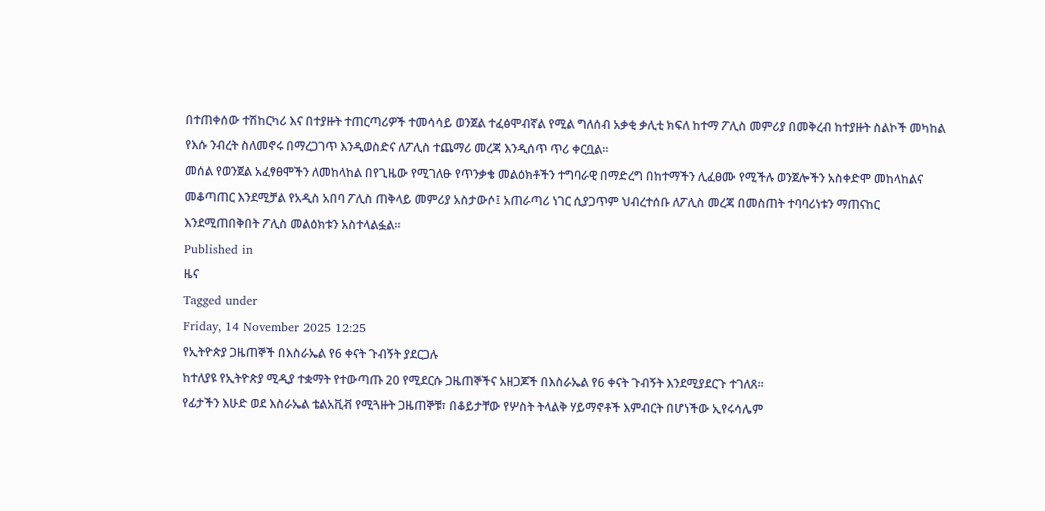በተጠቀሰው ተሽከርካሪ እና በተያዙት ተጠርጣሪዎች ተመሳሳይ ወንጀል ተፈፅሞብኛል የሚል ግለሰብ አቃቂ ቃሊቲ ክፍለ ከተማ ፖሊስ መምሪያ በመቅረብ ከተያዙት ስልኮች መካከል የእሱ ንብረት ስለመኖሩ በማረጋገጥ እንዲወስድና ለፖሊስ ተጨማሪ መረጃ እንዲሰጥ ጥሪ ቀርቧል፡፡
መሰል የወንጀል አፈፃፀሞችን ለመከላከል በየጊዜው የሚገለፁ የጥንቃቄ መልዕክቶችን ተግባራዊ በማድረግ በከተማችን ሊፈፀሙ የሚችሉ ወንጀሎችን አስቀድሞ መከላከልና መቆጣጠር እንደሚቻል የአዲስ አበባ ፖሊስ ጠቅላይ መምሪያ አስታውሶ፤ አጠራጣሪ ነገር ሲያጋጥም ህብረተሰቡ ለፖሊስ መረጃ በመስጠት ተባባሪነቱን ማጠናከር እንደሚጠበቅበት ፖሊስ መልዕክቱን አስተላልፏል።
Published in
ዜና
Tagged under
Friday, 14 November 2025 12:25
የኢትዮጵያ ጋዜጠኞች በእስራኤል የ6 ቀናት ጉብኝት ያደርጋሉ
ከተለያዩ የኢትዮጵያ ሚዲያ ተቋማት የተውጣጡ 20 የሚደርሱ ጋዜጠኞችና አዘጋጆች በእስራኤል የ6 ቀናት ጉብኝት እንደሚያደርጉ ተገለጸ፡፡
የፊታችን እሁድ ወደ እስራኤል ቴልአቪቭ የሚጓዙት ጋዜጠኞቹ፣ በቆይታቸው የሦስት ትላልቅ ሃይማኖቶች እምብርት በሆነችው ኢየሩሳሌም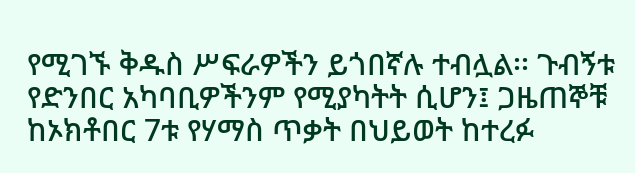የሚገኙ ቅዱስ ሥፍራዎችን ይጎበኛሉ ተብሏል፡፡ ጉብኝቱ የድንበር አካባቢዎችንም የሚያካትት ሲሆን፤ ጋዜጠኞቹ ከኦክቶበር 7ቱ የሃማስ ጥቃት በህይወት ከተረፉ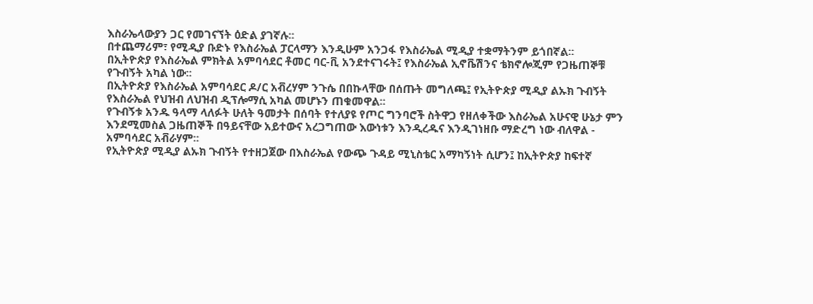እስራኤላውያን ጋር የመገናኘት ዕድል ያገኛሉ፡፡
በተጨማሪም፣ የሚዲያ ቡድኑ የእስራኤል ፓርላማን እንዲሁም አንጋፋ የእስራኤል ሚዲያ ተቋማትንም ይጎበኛል፡፡
በኢትዮጵያ የእስራኤል ምክትል አምባሳደር ቶመር ባር-ቪ አንደተናገሩት፤ የእስራኤል ኢኖቬሽንና ቴክኖሎጂም የጋዜጠኞቹ የጉብኝት አካል ነው፡፡
በኢትዮጵያ የእስራኤል አምባሳደር ዶ/ር አቭረሃም ንጉሴ በበኩላቸው በሰጡት መግለጫ፤ የኢትዮጵያ ሚዲያ ልኡክ ጉብኝት የእስራኤል የህዝብ ለህዝብ ዲፕሎማሲ አካል መሆኑን ጠቁመዋል፡፡
የጉብኝቱ አንዱ ዓላማ ላለፉት ሁለት ዓመታት በሰባት የተለያዩ የጦር ግንባሮች ስትዋጋ የዘለቀችው እስራኤል አሁናዊ ሁኔታ ምን እንደሚመስል ጋዜጠኞች በዓይናቸው አይተውና አረጋግጠው እውነቱን እንዲረዱና እንዲገነዘቡ ማድረግ ነው ብለዋል - አምባሳደር አቭራሃም፡፡
የኢትዮጵያ ሚዲያ ልኡክ ጉብኝት የተዘጋጀው በእስራኤል የውጭ ጉዳይ ሚኒስቴር አማካኝነት ሲሆን፤ ከኢትዮጵያ ከፍተኛ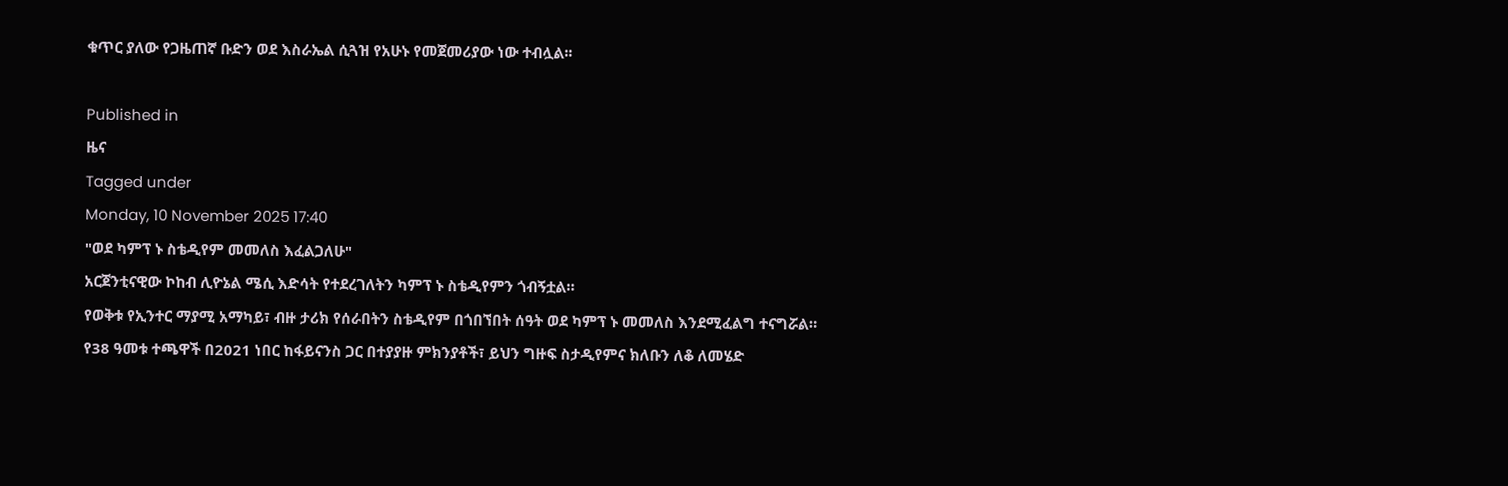ቁጥር ያለው የጋዜጠኛ ቡድን ወደ እስራኤል ሲጓዝ የአሁኑ የመጀመሪያው ነው ተብሏል፡፡

Published in
ዜና
Tagged under
Monday, 10 November 2025 17:40
"ወደ ካምፕ ኑ ስቴዲየም መመለስ እፈልጋለሁ"
አርጀንቲናዊው ኮከብ ሊዮኔል ሜሲ እድሳት የተደረገለትን ካምፕ ኑ ስቴዲየምን ጎብኝቷል።
የወቅቱ የኢንተር ማያሚ አማካይ፣ ብዙ ታሪክ የሰራበትን ስቴዲየም በጎበኘበት ሰዓት ወደ ካምፕ ኑ መመለስ እንደሚፈልግ ተናግሯል።
የ38 ዓመቱ ተጫዋች በ2021 ነበር ከፋይናንስ ጋር በተያያዙ ምክንያቶች፣ ይህን ግዙፍ ስታዲየምና ክለቡን ለቆ ለመሄድ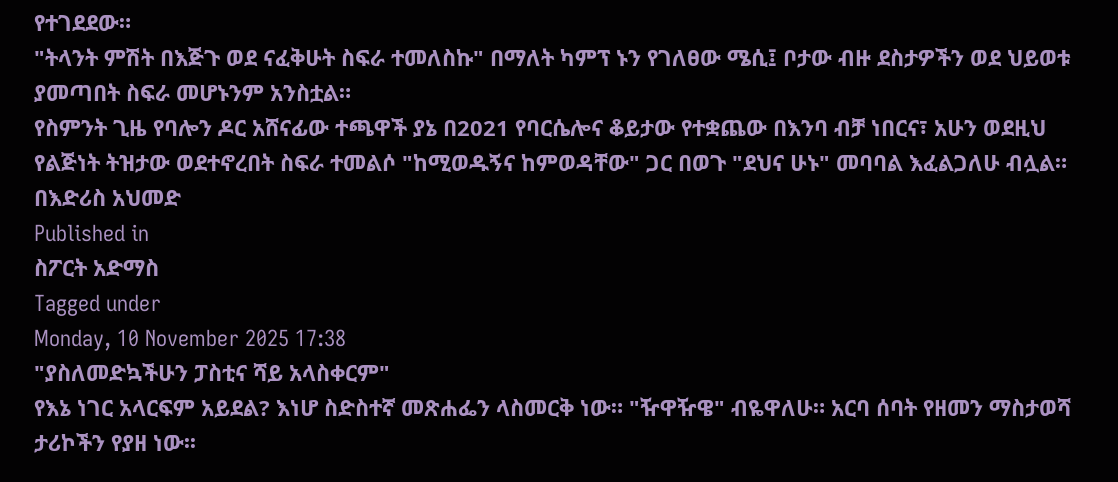የተገደደው።
"ትላንት ምሽት በእጅጉ ወደ ናፈቅሁት ስፍራ ተመለስኩ" በማለት ካምፕ ኑን የገለፀው ሜሲ፤ ቦታው ብዙ ደስታዎችን ወደ ህይወቱ ያመጣበት ስፍራ መሆኑንም አንስቷል።
የስምንት ጊዜ የባሎን ዶር አሸናፊው ተጫዋች ያኔ በ2021 የባርሴሎና ቆይታው የተቋጨው በእንባ ብቻ ነበርና፣ አሁን ወደዚህ የልጅነት ትዝታው ወደተኖረበት ስፍራ ተመልሶ "ከሚወዱኝና ከምወዳቸው" ጋር በወጉ "ደህና ሁኑ" መባባል እፈልጋለሁ ብሏል።
በእድሪስ አህመድ
Published in
ስፖርት አድማስ
Tagged under
Monday, 10 November 2025 17:38
"ያስለመድኳችሁን ፓስቲና ሻይ አላስቀርም"
የእኔ ነገር አላርፍም አይደል? እነሆ ስድስተኛ መጽሐፌን ላስመርቅ ነው። "ዥዋዥዌ" ብዬዋለሁ። አርባ ሰባት የዘመን ማስታወሻ ታሪኮችን የያዘ ነው፡፡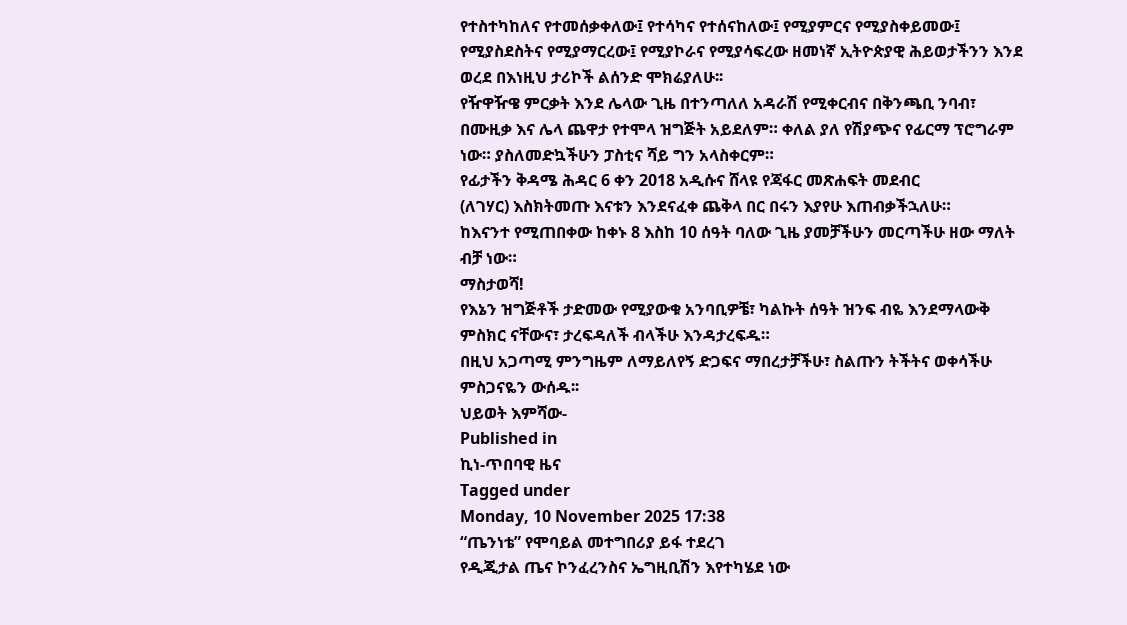የተስተካከለና የተመሰቃቀለው፤ የተሳካና የተሰናከለው፤ የሚያምርና የሚያስቀይመው፤ የሚያስደስትና የሚያማርረው፤ የሚያኮራና የሚያሳፍረው ዘመነኛ ኢትዮጵያዊ ሕይወታችንን እንደ ወረደ በእነዚህ ታሪኮች ልሰንድ ሞክሬያለሁ፡፡
የዥዋዥዌ ምርቃት እንደ ሌላው ጊዜ በተንጣለለ አዳራሽ የሚቀርብና በቅንጫቢ ንባብ፣ በሙዚቃ እና ሌላ ጨዋታ የተሞላ ዝግጅት አይደለም። ቀለል ያለ የሽያጭና የፊርማ ፕሮግራም ነው። ያስለመድኳችሁን ፓስቲና ሻይ ግን አላስቀርም።
የፊታችን ቅዳሜ ሕዳር 6 ቀን 2018 አዲሱና ሸላዩ የጃፋር መጽሐፍት መደብር
(ለገሃር) እስክትመጡ እናቱን እንደናፈቀ ጨቅላ በር በሩን እያየሁ እጠብቃችኋለሁ።
ከእናንተ የሚጠበቀው ከቀኑ 8 እስከ 10 ሰዓት ባለው ጊዜ ያመቻችሁን መርጣችሁ ዘው ማለት ብቻ ነው።
ማስታወሻ!
የእኔን ዝግጅቶች ታድመው የሚያውቁ አንባቢዎቼ፣ ካልኩት ሰዓት ዝንፍ ብዬ እንደማላውቅ ምስክር ናቸውና፣ ታረፍዳለች ብላችሁ እንዳታረፍዱ።
በዚህ አጋጣሚ ምንግዜም ለማይለየኝ ድጋፍና ማበረታቻችሁ፣ ስልጡን ትችትና ወቀሳችሁ ምስጋናዬን ውሰዱ፡፡
ህይወት እምሻው-
Published in
ኪነ-ጥበባዊ ዜና
Tagged under
Monday, 10 November 2025 17:38
“ጤንነቴ” የሞባይል መተግበሪያ ይፋ ተደረገ
የዲጂታል ጤና ኮንፈረንስና ኤግዚቢሽን እየተካሄደ ነው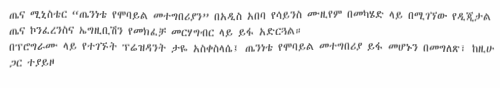ጤና ሚኒስቴር “ጤንነቴ የሞባይል መተግበሪያን” በአዲስ አበባ የሳይንስ ሙዚየም በመካሄድ ላይ በሚገኘው የዲጂታል ጤና ኮንፈረንስና ኤግዚቢሽን የመክፈቻ መርሃግብር ላይ ይፋ አድርጓል።
በፕሮግራሙ ላይ የተገኙት ፕሬዝዳንት ታዬ አስቀስላሴ፤ ጤንነቴ የሞባይል መተግበሪያ ይፋ መሆኑን በመግለጽ፣ ከዚሁ ጋር ተያይዞ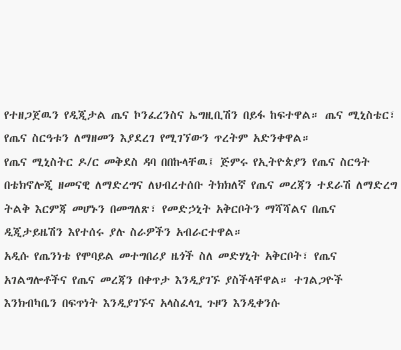የተዘጋጀዉን የዲጂታል ጤና ኮንፈረንስና ኤግዚቢሽን በይፋ ከፍተዋል። ጤና ሚኒስቴር፣ የጤና ስርዓቱን ለማዘመን እያደረገ የሚገኘውን ጥረትም አድንቀዋል።
የጤና ሚኒስትር ዶ/ር መቅደስ ዳባ በበኩላቸዉ፤ ጅምሩ የኢትዮጵያን የጤና ስርዓት በቴክኖሎጂ ዘመናዊ ለማድረግና ለህብረተሰቡ ትክክለኛ የጤና መረጃን ተደራሽ ለማድረግ ትልቅ እርምጃ መሆኑን በመግለጽ፣ የመድኃኒት አቅርቦትን ማሻሻልና በጤና ዲጂታይዜሽን እየተሰሩ ያሉ ስራዎችን አብራርተዋል።
አዲሱ የጤንነቴ የሞባይል መተግበሪያ ዜጎች ስለ መድሃኒት አቅርቦት፣ የጤና አገልግሎቶችና የጤና መረጃን በቀጥታ እንዲያገኙ ያስችላቸዋል። ተገልጋዮች እንክብካቤን በፍጥነት እንዲያገኙና አላስፈላጊ ጉዞን እንዲቀንሱ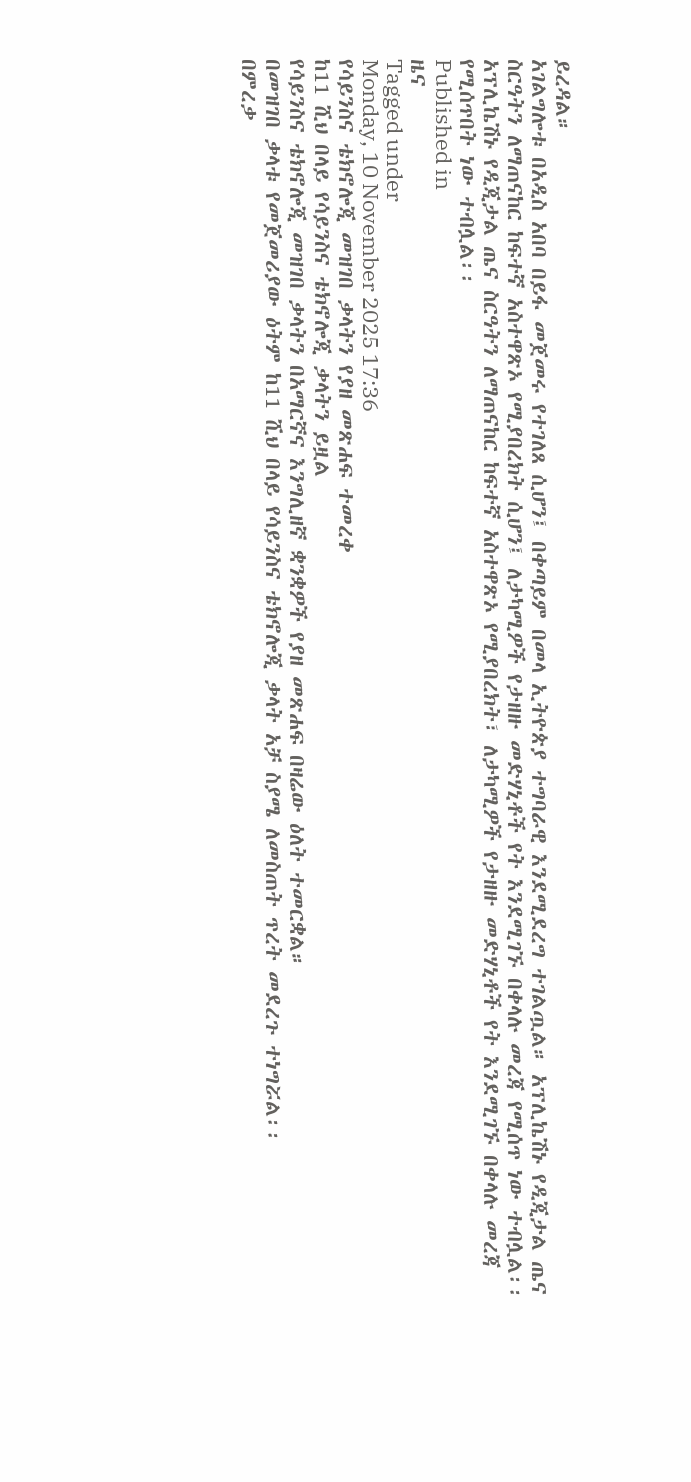ይረዳል።
አገልግሎቱ በአዲስ አበባ በይፋ መጀመሩ የተገለጸ ሲሆን፤ በቀጣይም በመላ ኢትዮጵያ ተግባራዊ እንደሚደረግ ተገልጧል። አፕሊኬሽኑ የዲጂታል ጤና ስርዓትን ለማጠናከር ከፍተኛ አስተዋጽኦ የሚያበረክት ሲሆን፤ ለታካሚዎች የታዘዙ መድሃኒቶች የት እንደሚገኙ በቀላሉ መረጃ የሚሰጥ ነው ተብሏል፡፡
አፕሊኬሽኑ የዲጂታል ጤና ስርዓትን ለማጠናከር ከፍተኛ አስተዋጽኦ የሚያበረክት፣ ለታካሚዎች የታዘዙ መድሃኒቶች የት እንደሚገኙ በቀላሉ መረጃ የሚሰጥበት ነው ተብሏል፡፡
Published in
ዜና
Tagged under
Monday, 10 November 2025 17:36
የሳይንስና ቴክኖሎጂ መዝገበ ቃላትን የያዘ መጽሐፍ ተመረቀ
ከ11 ሺህ በላይ የሳይንስና ቴክኖሎጂ ቃላትን ይዟል
የሳይንስና ቴክኖሎጂ መዝገበ ቃላትን በአማርኛና እንግሊዘኛ ቋንቋዎች የያዘ መጽሐፍ በዛሬው ዕለት ተመርቋል።
በመዝገበ ቃላቱ የመጀመሪያው ዕትም ከ11 ሺህ በላይ የሳይንስና ቴክኖሎጂ ቃላት አቻ ስያሜ ለመስጠት ጥረት መደረጉ ተነግሯል፡፡
በምረቃ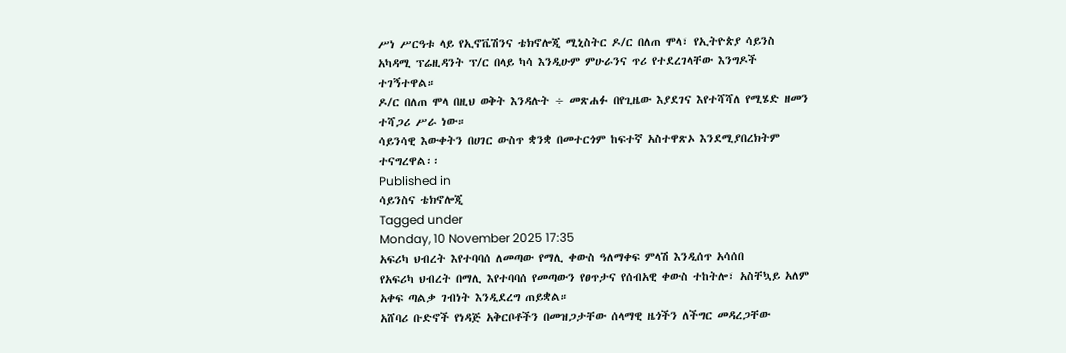ሥነ ሥርዓቱ ላይ የኢኖቬሽንና ቴክኖሎጂ ሚኒስትር ዶ/ር በለጠ ሞላ፣ የኢትዮጵያ ሳይንስ አካዳሚ ፕሬዚዳንት ፕ/ር በላይ ካሳ እንዲሁም ምሁራንና ጥሪ የተደረገላቸው እንግዶች ተገኝተዋል።
ዶ/ር በለጠ ሞላ በዚህ ወቅት እንዳሉት ÷ መጽሐፉ በየጊዜው እያደገና እየተሻሻለ የሚሄድ ዘመን ተሻጋሪ ሥራ ነው።
ሳይንሳዊ እውቀትን በሀገር ውስጥ ቋንቋ በመተርጎም ከፍተኛ አስተዋጽኦ እንደሚያበረክትም ተናግረዋል፡፡
Published in
ሳይንስና ቴክኖሎጂ
Tagged under
Monday, 10 November 2025 17:35
አፍሪካ ህብረት እየተባባሰ ለመጣው የማሊ ቀውስ ዓለማቀፍ ምላሽ እንዲሰጥ አሳሰበ
የአፍሪካ ህብረት በማሊ እየተባባሰ የመጣውን የፀጥታና የሰብአዊ ቀውስ ተከትሎ፣ አስቸኳይ አለም አቀፍ ጣልቃ ገብነት እንዲደረግ ጠይቋል።
አሸባሪ ቡድኖች የነዳጅ አቅርቦቶችን በመዝጋታቸው ሰላማዊ ዜጎችን ለችግር መዳረጋቸው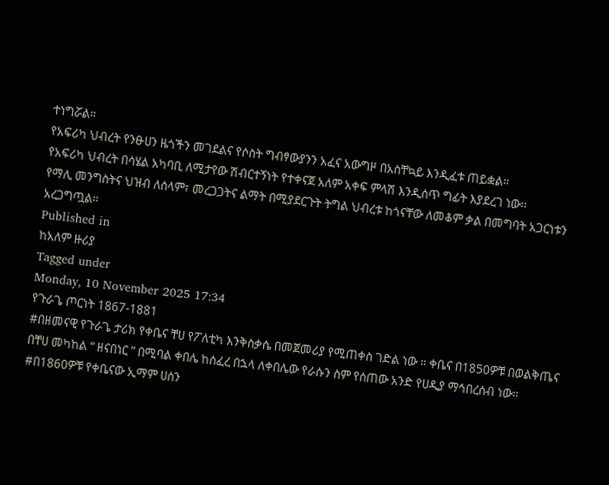ተነግሯል።
የአፍሪካ ህብረት የንፁሀን ዜጎችን መገደልና የሶስት ግብፃውያንን አፈና አውግዞ በአስቸኳይ እንዲፈቱ ጠይቋል።
የአፍሪካ ህብረት በሳሄል አካባቢ ለሚታየው ሽብርተኝነት የተቀናጀ አለም አቀፍ ምላሽ እንዲሰጥ ግፊት እያደረገ ነው፡፡
የማሊ መንግስትና ህዝብ ለሰላም፣ መረጋጋትና ልማት በሚያደርጉት ትግል ህብረቱ ከጎናቸው ለመቆም ቃል በመግባት አጋርነቱን አረጋግጧል።
Published in
ከአለም ዙሪያ
Tagged under
Monday, 10 November 2025 17:34
የጉራጌ ጦርነት 1867-1881
#በዘመናዊ የጉራጌ ታሪክ የቀቤና ቸሀ የፖለቲካ እንቅስቃሴ በመጀመሪያ የሚጠቀስ ገድል ነው ። ቀቤና በ1850ዎቹ በወልቅጤና በቸሀ መካከል “ ዘናበነር ” በሚባል ቀበሌ ከሰፈረ በኋላ ለቀበሌው የራሱን ስም የሰጠው አንድ የሀዲያ ማኅበረሰብ ነው።
#በ1860ዎቹ የቀቤናው ኢማም ሀሰን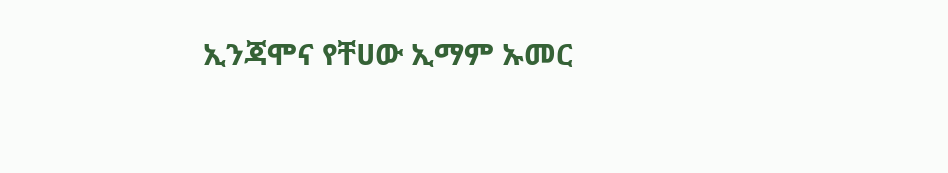ኢንጃሞና የቸሀው ኢማም ኡመር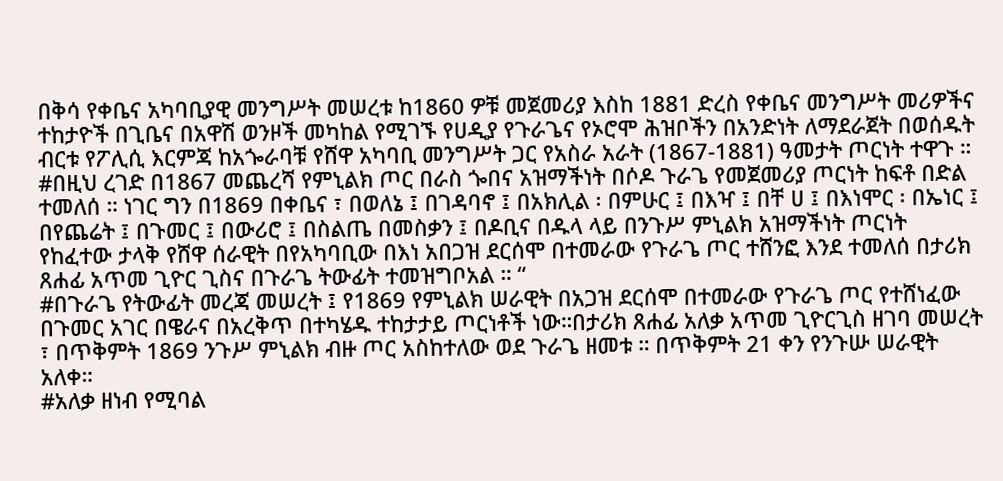በቅሳ የቀቤና አካባቢያዊ መንግሥት መሠረቱ ከ1860 ዎቹ መጀመሪያ እስከ 1881 ድረስ የቀቤና መንግሥት መሪዎችና ተከታዮች በጊቤና በአዋሽ ወንዞች መካከል የሚገኙ የሀዲያ የጉራጌና የኦሮሞ ሕዝቦችን በአንድነት ለማደራጀት በወሰዱት ብርቱ የፖሊሲ እርምጃ ከአጐራባቹ የሸዋ አካባቢ መንግሥት ጋር የአስራ አራት (1867-1881) ዓመታት ጦርነት ተዋጉ ።
#በዚህ ረገድ በ1867 መጨረሻ የምኒልክ ጦር በራስ ጐበና አዝማችነት በሶዶ ጉራጌ የመጀመሪያ ጦርነት ከፍቶ በድል ተመለሰ ። ነገር ግን በ1869 በቀቤና ፣ በወለኔ ፤ በገዳባኖ ፤ በአክሊል ፡ በምሁር ፤ በእዣ ፤ በቸ ሀ ፤ በእነሞር ፡ በኤነር ፤ በየጨሬት ፤ በጉመር ፤ በውሪሮ ፤ በስልጤ በመስቃን ፤ በዶቢና በዱላ ላይ በንጉሥ ምኒልክ አዝማችነት ጦርነት የከፈተው ታላቅ የሸዋ ሰራዊት በየአካባቢው በእነ አበጋዝ ደርሰሞ በተመራው የጉራጌ ጦር ተሸንፎ እንደ ተመለሰ በታሪክ ጸሐፊ አጥመ ጊዮር ጊስና በጉራጌ ትውፊት ተመዝግቦአል ። “
#በጉራጌ የትውፊት መረጃ መሠረት ፤ የ1869 የምኒልክ ሠራዊት በአጋዝ ደርሰሞ በተመራው የጉራጌ ጦር የተሸነፈው በጉመር አገር በዌራና በአረቅጥ በተካሄዱ ተከታታይ ጦርነቶች ነው።በታሪክ ጸሐፊ አለቃ አጥመ ጊዮርጊስ ዘገባ መሠረት ፣ በጥቅምት 1869 ንጉሥ ምኒልክ ብዙ ጦር አስከተለው ወደ ጉራጌ ዘመቱ ። በጥቅምት 21 ቀን የንጉሡ ሠራዊት አለቀ።
#አለቃ ዘነብ የሚባል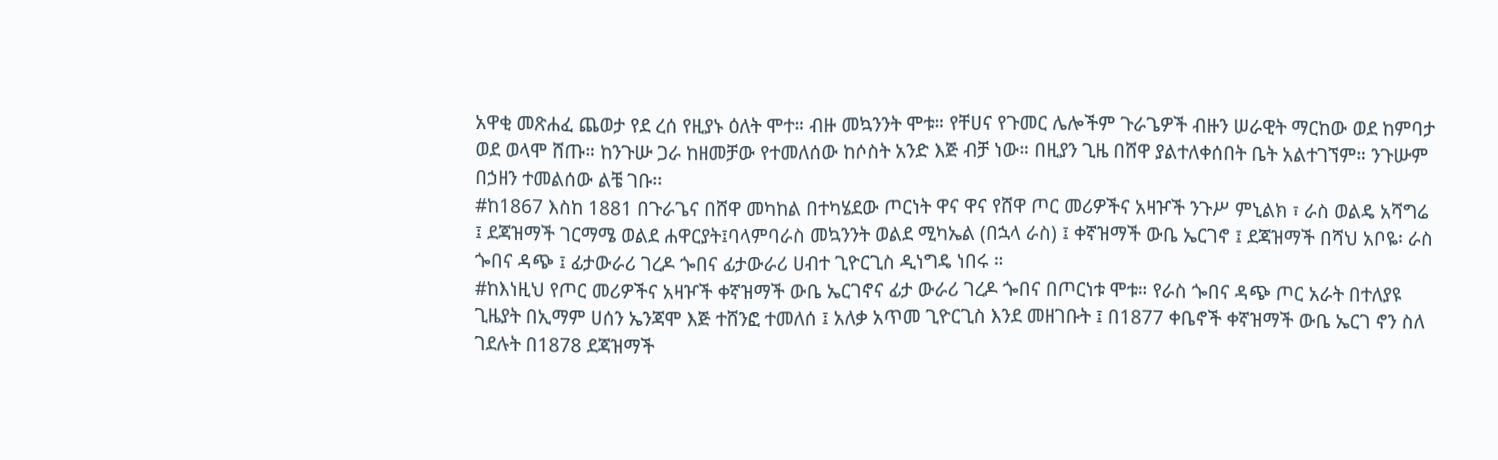አዋቂ መጽሐፈ ጨወታ የደ ረሰ የዚያኑ ዕለት ሞተ። ብዙ መኳንንት ሞቱ። የቸሀና የጉመር ሌሎችም ጉራጌዎች ብዙን ሠራዊት ማርከው ወደ ከምባታ ወደ ወላሞ ሸጡ። ከንጉሡ ጋራ ከዘመቻው የተመለሰው ከሶስት አንድ እጅ ብቻ ነው። በዚያን ጊዜ በሸዋ ያልተለቀሰበት ቤት አልተገኘም። ንጉሡም በኃዘን ተመልሰው ልቼ ገቡ፡፡
#ከ1867 እስከ 1881 በጉራጌና በሸዋ መካከል በተካሄደው ጦርነት ዋና ዋና የሸዋ ጦር መሪዎችና አዛዦች ንጉሥ ምኒልክ ፣ ራስ ወልዴ አሻግሬ ፤ ደጃዝማች ገርማሜ ወልደ ሐዋርያት፤ባላምባራስ መኳንንት ወልደ ሚካኤል (በኋላ ራስ) ፤ ቀኛዝማች ውቤ ኤርገኖ ፤ ደጃዝማች በሻህ አቦዬ፡ ራስ ጐበና ዳጭ ፤ ፊታውራሪ ገረዶ ጐበና ፊታውራሪ ሀብተ ጊዮርጊስ ዲነግዴ ነበሩ ።
#ከእነዚህ የጦር መሪዎችና አዛዦች ቀኛዝማች ውቤ ኤርገኖና ፊታ ውራሪ ገረዶ ጐበና በጦርነቱ ሞቱ። የራስ ጐበና ዳጭ ጦር አራት በተለያዩ ጊዜያት በኢማም ሀሰን ኤንጃሞ እጅ ተሸንፎ ተመለሰ ፤ አለቃ አጥመ ጊዮርጊስ እንደ መዘገቡት ፤ በ1877 ቀቤኖች ቀኛዝማች ውቤ ኤርገ ኖን ስለ ገደሉት በ1878 ደጃዝማች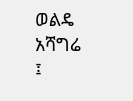ወልዴ አሻግሬ ፤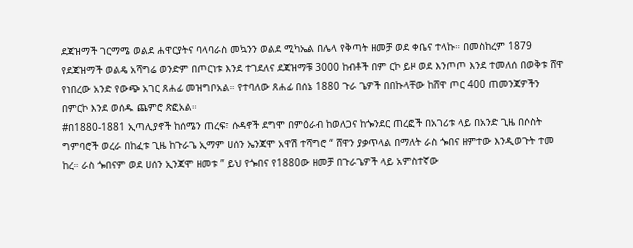ደጃዝማች ገርማሜ ወልደ ሐዋርያትና ባላባራስ መኳንን ወልደ ሚካኤል በሌላ የቅጣት ዘመቻ ወደ ቀቤና ተላኩ። በመስከረም 1879 የደጃዝማች ወልዴ አሻግሬ ወንድም በጦርነቱ እንደ ተገደለና ደጃዝማቹ 3000 ከብቶች በም ርኮ ይዞ ወደ እንጦጦ እንደ ተመለሰ በወቅቱ ሸዋ የነበረው አንድ የውጭ አገር ጸሐፊ መዝግቦአል። የተባለው ጸሐፊ በሰኔ 1880 ጉራ ጌዎች በበኩላቸው ከሸዋ ጦር 400 ጠመንጃዎችን በምርኮ እንደ ወሰዱ ጨምሮ ጽፎአል።
#በ1880-1881 ኢጣሊያኖች ከሰሜን ጠረፍ፣ ሱዳኖች ደግሞ በምዕራብ ከወለጋና ከጐንደር ጠረፎች በአገሪቱ ላይ በአንድ ጊዜ በሶስት ግምባሮች ወረራ በከፈቱ ጊዜ ከጉራጌ ኢማም ሀሰን ኤንጃሞ አዋሽ ተሻግሮ “ ሸዋን ያቃጥላል በማለት ራስ ጐበና ዘምተው እንዲወጉት ተመ ከረ። ራስ ጐበናም ወደ ሀሰን ኢንጃሞ ዘመቱ ” ይህ የጐበና የ1880ው ዘመቻ በጉራጌዎች ላይ አምስተኛው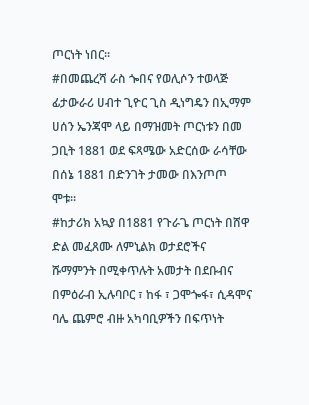ጦርነት ነበር።
#በመጨረሻ ራስ ጐበና የወሊሶን ተወላጅ ፊታውራሪ ሀብተ ጊዮር ጊስ ዲነግዴን በኢማም ሀሰን ኤንጃሞ ላይ በማዝመት ጦርነቱን በመ ጋቢት 1881 ወደ ፍጻሜው አድርሰው ራሳቸው በሰኔ 1881 በድንገት ታመው በእንጦጦ ሞቱ።
#ከታሪክ አኳያ በ1881 የጉራጌ ጦርነት በሸዋ ድል መፈጸሙ ለምኒልክ ወታደሮችና ሹማምንት በሚቀጥሉት አመታት በደቡብና በምዕራብ ኢሉባቦር ፣ ከፋ ፣ ጋሞጐፋ፣ ሲዳሞና ባሌ ጨምሮ ብዙ አካባቢዎችን በፍጥነት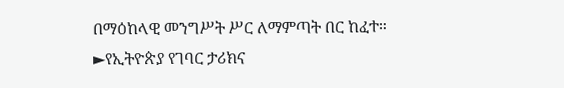በማዕከላዊ መንግሥት ሥር ለማምጣት በር ከፈተ።
►የኢትዮጵያ የገባር ታሪክና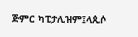ጅምር ካፒታሊዝም፤ላጲሶ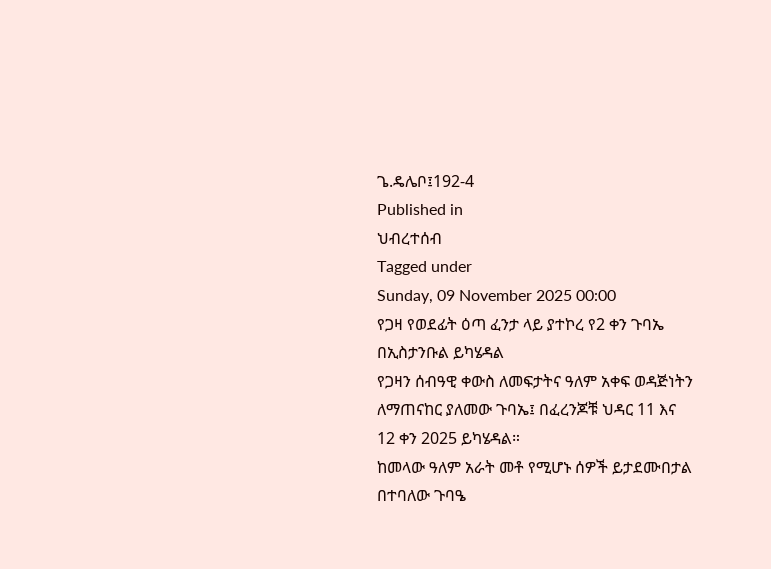ጌ.ዴሌቦ፤192-4
Published in
ህብረተሰብ
Tagged under
Sunday, 09 November 2025 00:00
የጋዛ የወደፊት ዕጣ ፈንታ ላይ ያተኮረ የ2 ቀን ጉባኤ በኢስታንቡል ይካሄዳል
የጋዛን ሰብዓዊ ቀውስ ለመፍታትና ዓለም አቀፍ ወዳጅነትን ለማጠናከር ያለመው ጉባኤ፤ በፈረንጆቹ ህዳር 11 እና 12 ቀን 2025 ይካሄዳል።
ከመላው ዓለም አራት መቶ የሚሆኑ ሰዎች ይታደሙበታል በተባለው ጉባዔ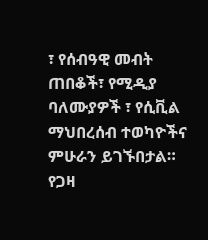፣ የሰብዓዊ መብት ጠበቆች፣ የሚዲያ ባለሙያዎች ፣ የሲቪል ማህበረሰብ ተወካዮችና ምሁራን ይገኙበታል።
የጋዛ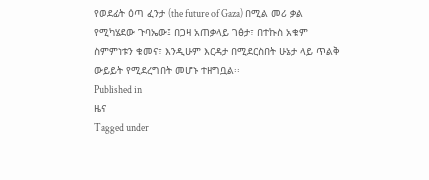የወደፊት ዕጣ ፈንታ (the future of Gaza) በሚል መሪ ቃል የሚካሄደው ጉባኤው፤ በጋዛ አጠቃላይ ገፅታ፣ በተኩስ አቁም ስምምነቱን ቁመና፣ እንዲሁም እርዳታ በሚደርስበት ሁኔታ ላይ ጥልቅ ውይይት የሚደረግበት መሆኑ ተዘግቧል፡፡
Published in
ዜና
Tagged under